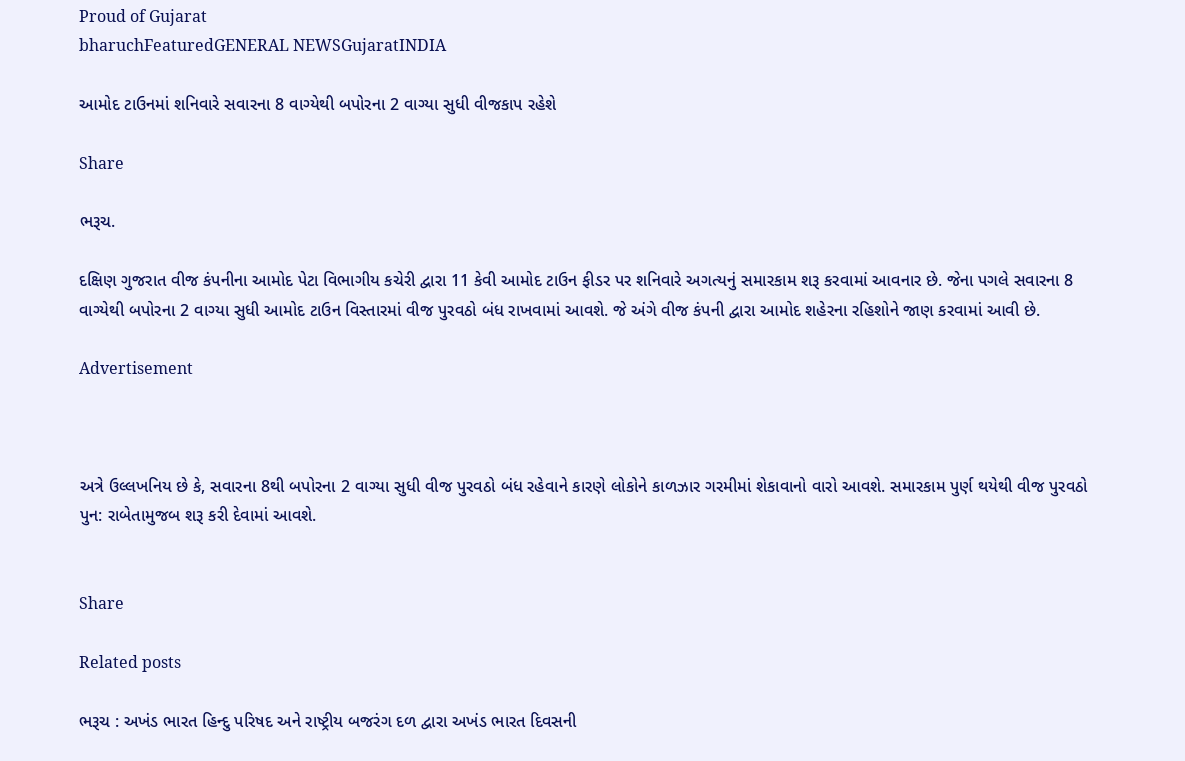Proud of Gujarat
bharuchFeaturedGENERAL NEWSGujaratINDIA

આમોદ ટાઉનમાં શનિવારે સવારના 8 વાગ્યેથી બપોરના 2 વાગ્યા સુધી વીજકાપ રહેશે

Share

ભરૂચ.

દક્ષિણ ગુજરાત વીજ કંપનીના આમોદ પેટા વિભાગીય કચેરી દ્વારા 11 કેવી આમોદ ટાઉન ફીડર પર શનિવારે અગત્યનું સમારકામ શરૂ કરવામાં આવનાર છે. જેના પગલે સવારના 8 વાગ્યેથી બપોરના 2 વાગ્યા સુધી આમોદ ટાઉન વિસ્તારમાં વીજ પુરવઠો બંધ રાખવામાં આવશે. જે અંગે વીજ કંપની દ્વારા આમોદ શહેરના રહિશોને જાણ કરવામાં આવી છે.

Advertisement



અત્રે ઉલ્લખનિય છે કે, સવારના 8થી બપોરના 2 વાગ્યા સુધી વીજ પુરવઠો બંધ રહેવાને કારણે લોકોને કાળઝાર ગરમીમાં શેકાવાનો વારો આવશે. સમારકામ પુર્ણ થયેથી વીજ પુરવઠો પુન: રાબેતામુજબ શરૂ કરી દેવામાં આવશે.


Share

Related posts

ભરૂચ : અખંડ ભારત હિન્દુ પરિષદ અને રાષ્ટ્રીય બજરંગ દળ દ્વારા અખંડ ભારત દિવસની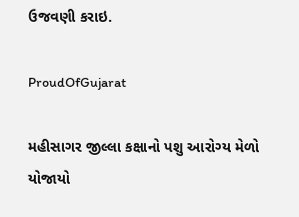ઉજવણી કરાઇ.

ProudOfGujarat

મહીસાગર જીલ્લા કક્ષાનો પશુ આરોગ્ય મેળો યોજાયો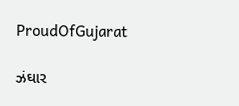ProudOfGujarat

ઝંઘાર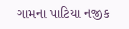ગામના પાટિયા નજીક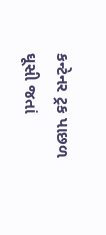કન્ટેનર ટ્રક પાછળ ઘૂસી જતાં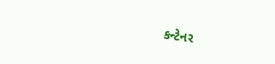કન્ટેનર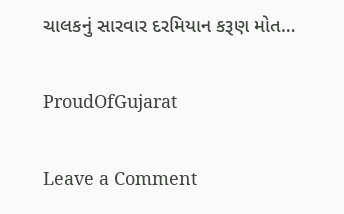ચાલકનું સારવાર દરમિયાન કરૂણ મોત…

ProudOfGujarat

Leave a Comment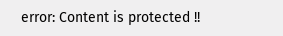error: Content is protected !!